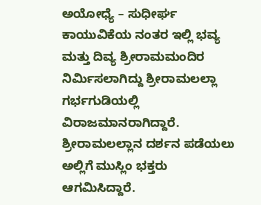ಅಯೋಧ್ಯೆ – ಸುಧೀರ್ಘ ಕಾಯುವಿಕೆಯ ನಂತರ ಇಲ್ಲಿ ಭವ್ಯ ಮತ್ತು ದಿವ್ಯ ಶ್ರೀರಾಮಮಂದಿರ ನಿರ್ಮಿಸಲಾಗಿದ್ದು ಶ್ರೀರಾಮಲಲ್ಲಾ ಗರ್ಭಗುಡಿಯಲ್ಲಿ ವಿರಾಜಮಾನರಾಗಿದ್ದಾರೆ. ಶ್ರೀರಾಮಲಲ್ಲಾನ ದರ್ಶನ ಪಡೆಯಲು ಅಲ್ಲಿಗೆ ಮುಸ್ಲಿಂ ಭಕ್ತರು ಆಗಮಿಸಿದ್ದಾರೆ.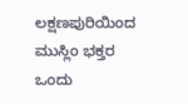ಲಕ್ಷಣಪುರಿಯಿಂದ ಮುಸ್ಲಿಂ ಭಕ್ತರ ಒಂದು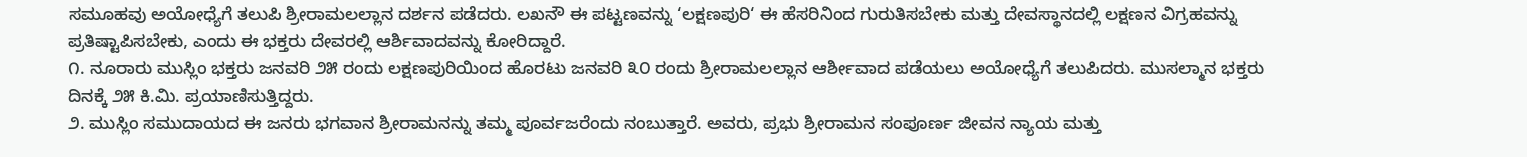ಸಮೂಹವು ಅಯೋಧ್ಯೆಗೆ ತಲುಪಿ ಶ್ರೀರಾಮಲಲ್ಲಾನ ದರ್ಶನ ಪಡೆದರು. ಲಖನೌ ಈ ಪಟ್ಟಣವನ್ನು ‘ಲಕ್ಷಣಪುರಿ‘ ಈ ಹೆಸರಿನಿಂದ ಗುರುತಿಸಬೇಕು ಮತ್ತು ದೇವಸ್ಥಾನದಲ್ಲಿ ಲಕ್ಷಣನ ವಿಗ್ರಹವನ್ನು ಪ್ರತಿಷ್ಟಾಪಿಸಬೇಕು, ಎಂದು ಈ ಭಕ್ತರು ದೇವರಲ್ಲಿ ಆರ್ಶಿವಾದವನ್ನು ಕೋರಿದ್ದಾರೆ.
೧. ನೂರಾರು ಮುಸ್ಲಿಂ ಭಕ್ತರು ಜನವರಿ ೨೫ ರಂದು ಲಕ್ಷಣಪುರಿಯಿಂದ ಹೊರಟು ಜನವರಿ ೩೦ ರಂದು ಶ್ರೀರಾಮಲಲ್ಲಾನ ಆರ್ಶೀವಾದ ಪಡೆಯಲು ಅಯೋಧ್ಯೆಗೆ ತಲುಪಿದರು. ಮುಸಲ್ಮಾನ ಭಕ್ತರು ದಿನಕ್ಕೆ ೨೫ ಕಿ.ಮಿ. ಪ್ರಯಾಣಿಸುತ್ತಿದ್ದರು.
೨. ಮುಸ್ಲಿಂ ಸಮುದಾಯದ ಈ ಜನರು ಭಗವಾನ ಶ್ರೀರಾಮನನ್ನು ತಮ್ಮ ಪೂರ್ವಜರೆಂದು ನಂಬುತ್ತಾರೆ. ಅವರು, ಪ್ರಭು ಶ್ರೀರಾಮನ ಸಂಪೂರ್ಣ ಜೀವನ ನ್ಯಾಯ ಮತ್ತು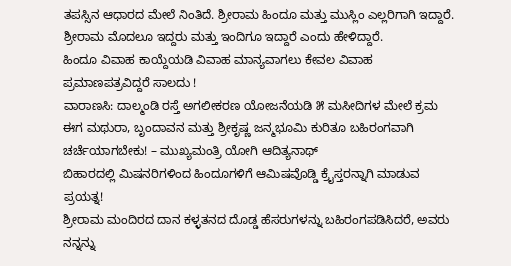ತಪಸ್ಸಿನ ಆಧಾರದ ಮೇಲೆ ನಿಂತಿದೆ. ಶ್ರೀರಾಮ ಹಿಂದೂ ಮತ್ತು ಮುಸ್ಲಿಂ ಎಲ್ಲರಿಗಾಗಿ ಇದ್ದಾರೆ. ಶ್ರೀರಾಮ ಮೊದಲೂ ಇದ್ದರು ಮತ್ತು ಇಂದಿಗೂ ಇದ್ದಾರೆ ಎಂದು ಹೇಳಿದ್ದಾರೆ.
ಹಿಂದೂ ವಿವಾಹ ಕಾಯ್ದೆಯಡಿ ವಿವಾಹ ಮಾನ್ಯವಾಗಲು ಕೇವಲ ವಿವಾಹ ಪ್ರಮಾಣಪತ್ರವಿದ್ದರೆ ಸಾಲದು !
ವಾರಾಣಸಿ: ದಾಲ್ಮಂಡಿ ರಸ್ತೆ ಅಗಲೀಕರಣ ಯೋಜನೆಯಡಿ ೫ ಮಸೀದಿಗಳ ಮೇಲೆ ಕ್ರಮ
ಈಗ ಮಥುರಾ, ಬೃಂದಾವನ ಮತ್ತು ಶ್ರೀಕೃಷ್ಣ ಜನ್ಮಭೂಮಿ ಕುರಿತೂ ಬಹಿರಂಗವಾಗಿ ಚರ್ಚೆಯಾಗಬೇಕು! – ಮುಖ್ಯಮಂತ್ರಿ ಯೋಗಿ ಆದಿತ್ಯನಾಥ್
ಬಿಹಾರದಲ್ಲಿ ಮಿಷನರಿಗಳಿಂದ ಹಿಂದೂಗಳಿಗೆ ಆಮಿಷವೊಡ್ಡಿ ಕ್ರೈಸ್ತರನ್ನಾಗಿ ಮಾಡುವ ಪ್ರಯತ್ನ!
ಶ್ರೀರಾಮ ಮಂದಿರದ ದಾನ ಕಳ್ಳತನದ ದೊಡ್ಡ ಹೆಸರುಗಳನ್ನು ಬಹಿರಂಗಪಡಿಸಿದರೆ, ಅವರು ನನ್ನನ್ನು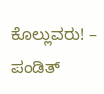ಕೊಲ್ಲುವರು! – ಪಂಡಿತ್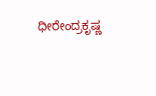ಧೀರೇಂದ್ರಕೃಷ್ಣ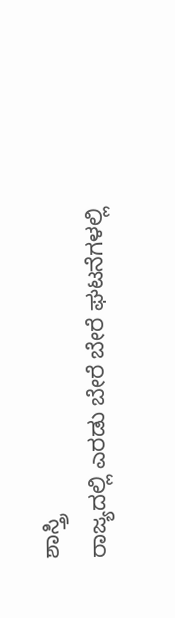ಶಾಸ್ತ್ರಿ
ರಾಜ್ಯದಲ್ಲಿ ಎರಡು ಬೇರೆ ಬೇರೆ ಘಟನೆಗಳಲ್ಲಿ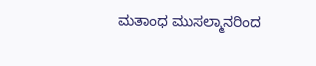ಮತಾಂಧ ಮುಸಲ್ಮಾನರಿಂದ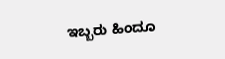ಇಬ್ಬರು ಹಿಂದೂ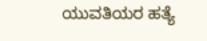ಯುವತಿಯರ ಹತ್ಯೆ